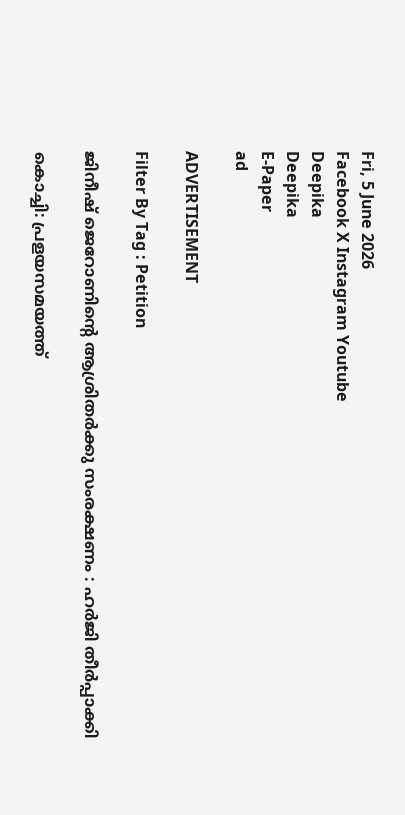Fri, 5 June 2026
Facebook X Instagram Youtube
Deepika
Deepika
E-Paper
ad

ADVERTISEMENT

Filter By Tag : Petition

ജിനീഷ് ജെറോണിന്‍റെ ആശ്രിതര്‍ക്കു സംരക്ഷണം : ഹര്‍ജി തീര്‍പ്പാക്കി

കൊച്ചി: പ്രളയസമയത്ത്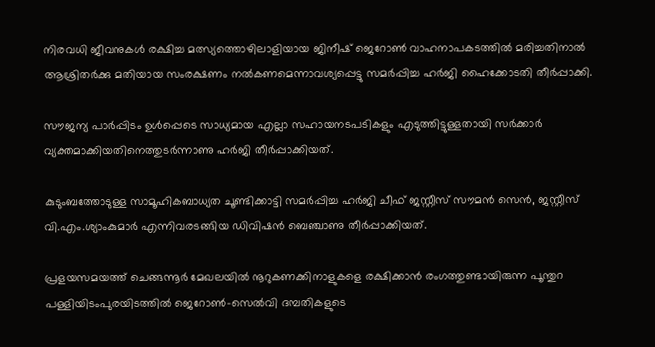നിരവധി ജീവനുകള്‍ രക്ഷിച്ച മത്സ്യത്തൊഴിലാളിയായ ജിനീഷ് ജെറോണ്‍ വാഹനാപകടത്തില്‍ മരിച്ചതിനാല്‍ ആശ്രിതര്‍ക്കു മതിയായ സംരക്ഷണം നല്‍കണമെന്നാവശ്യപ്പെട്ടു സമര്‍പ്പിച്ച ഹര്‍ജി ഹൈക്കോടതി തീര്‍പ്പാക്കി.

സൗജന്യ പാര്‍പ്പിടം ഉള്‍പ്പെടെ സാധ്യമായ എല്ലാ സഹായനടപടികളും എടുത്തിട്ടുള്ളതായി സര്‍ക്കാര്‍ വ്യക്തമാക്കിയതിനെത്തുടര്‍ന്നാണു ഹര്‍ജി തീര്‍പ്പാക്കിയത്.

കുടുംബത്തോടുള്ള സാമൂഹികബാധ്യത ചൂണ്ടിക്കാട്ടി സമര്‍പ്പിച്ച ഹര്‍ജി ചീഫ് ജസ്റ്റീസ് സൗമന്‍ സെന്‍, ജസ്റ്റീസ് വി.എം.ശ്യാംകുമാര്‍ എന്നിവരടങ്ങിയ ഡിവിഷന്‍ ബെഞ്ചാണു തീര്‍പ്പാക്കിയത്.

പ്രളയസമയത്ത് ചെങ്ങന്നൂര്‍ മേഖലയില്‍ നൂറുകണക്കിനാളുകളെ രക്ഷിക്കാന്‍ രംഗത്തുണ്ടായിരുന്ന പൂന്തുറ പള്ളിയിടംപുരയിടത്തില്‍ ജെറോണ്‍-സെല്‍വി ദമ്പതികളുടെ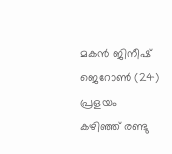മകന്‍ ജിനീഷ് ജെറോണ്‍ (24) പ്രളയം കഴിഞ്ഞ് രണ്ടു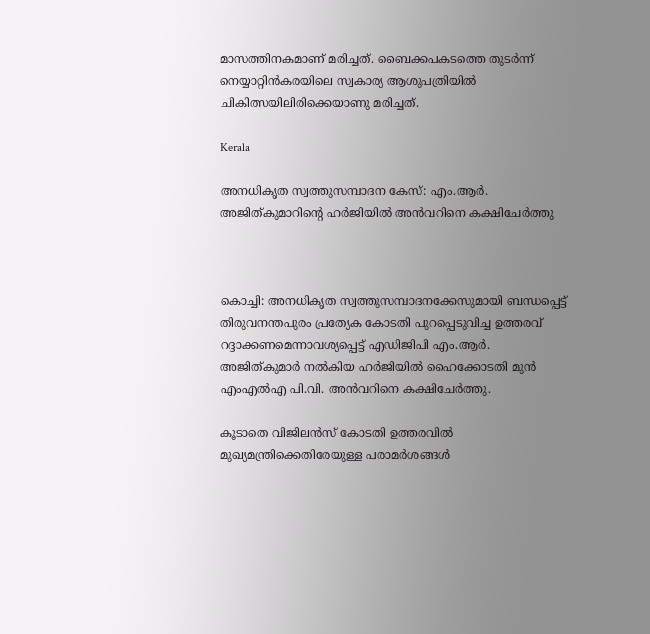മാസത്തിനകമാണ് മരിച്ചത്. ബൈക്കപകടത്തെ തുടര്‍ന്ന് നെയ്യാറ്റിൻകരയിലെ സ്വകാര്യ ആശുപത്രിയില്‍ ചികിത്സയിലിരിക്കെയാണു മരിച്ചത്.

Kerala

അനധികൃത സ്വത്തുസമ്പാദന കേസ്: എം.ആര്‍. അജിത്കുമാറിന്‍റെ ഹര്‍ജിയില്‍ അന്‍വറിനെ കക്ഷിചേര്‍ത്തു



കൊച്ചി: അനധികൃത സ്വത്തുസമ്പാദനക്കേസുമായി ബന്ധപ്പെട്ട് തിരുവനന്തപുരം പ്രത്യേക കോടതി പുറപ്പെടുവിച്ച ഉത്തരവ് റദ്ദാക്കണമെന്നാവശ്യപ്പെട്ട് എഡിജിപി എം.ആര്‍. അജിത്കുമാര്‍ നല്‍കിയ ഹര്‍ജിയില്‍ ഹൈക്കോടതി മുന്‍ എംഎല്‍എ പി.വി. അന്‍വറിനെ കക്ഷിചേര്‍ത്തു.

കൂടാതെ വിജിലന്‍സ് കോടതി ഉത്തരവില്‍ മുഖ്യമന്ത്രിക്കെതിരേയുള്ള പരാമര്‍ശങ്ങള്‍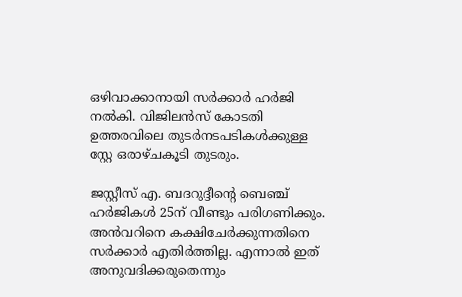ഒഴിവാക്കാനായി സര്‍ക്കാര്‍ ഹര്‍ജി നല്‍കി. വിജിലന്‍സ് കോടതി ഉത്തരവിലെ തുടര്‍നടപടികള്‍ക്കുള്ള സ്റ്റേ ഒരാഴ്ചകൂടി തുടരും.

ജസ്റ്റീസ് എ. ബദറുദ്ദീന്‍റെ ബെഞ്ച് ഹര്‍ജികള്‍ 25ന് വീണ്ടും പരിഗണിക്കും. അന്‍വറിനെ കക്ഷിചേര്‍ക്കുന്നതിനെ സര്‍ക്കാര്‍ എതിര്‍ത്തില്ല. എന്നാല്‍ ഇത് അനുവദിക്കരുതെന്നും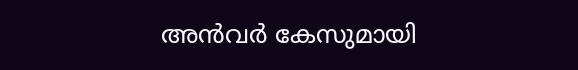അന്‍വര്‍ കേസുമായി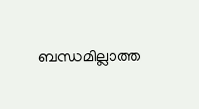ബന്ധമില്ലാത്ത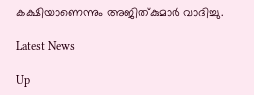കക്ഷിയാണെന്നും അജിത്കുമാര്‍ വാദിച്ചു.

Latest News

Up